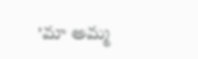'మా అమ్మ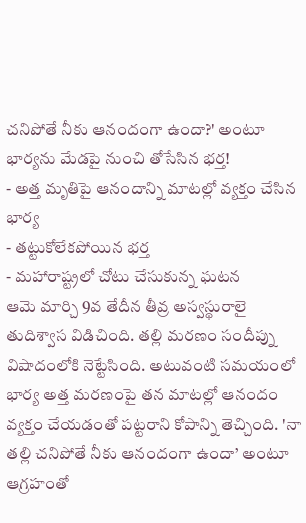చనిపోతే నీకు ఆనందంగా ఉందా?' అంటూ భార్యను మేడపై నుంచి తోసేసిన భర్త!
- అత్త మృతిపై ఆనందాన్ని మాటల్లో వ్యక్తం చేసిన భార్య
- తట్టుకోలేకపోయిన భర్త
- మహారాష్ట్రలో చోటు చేసుకున్న ఘటన
ఆమె మార్చి 9వ తేదీన తీవ్ర అస్వస్థురాలై తుదిశ్వాస విడిచింది. తల్లి మరణం సందీప్ను విషాదంలోకి నెట్టేసింది. అటువంటి సమయంలో భార్య అత్త మరణంపై తన మాటల్లో ఆనందం వ్యక్తం చేయడంతో పట్టరాని కోపాన్ని తెచ్చింది. 'నా తల్లి చనిపోతే నీకు ఆనందంగా ఉందా’ అంటూ ఆగ్రహంతో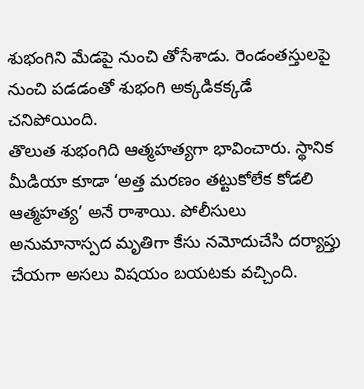శుభంగిని మేడపై నుంచి తోసేశాడు. రెండంతస్తులపై నుంచి పడడంతో శుభంగి అక్కడికక్కడే చనిపోయింది.
తొలుత శుభంగిది ఆత్మహత్యగా భావించారు. స్థానిక మీడియా కూడా ‘అత్త మరణం తట్టుకోలేక కోడలి ఆత్మహత్య’ అనే రాశాయి. పోలీసులు అనుమానాస్పద మృతిగా కేసు నమోదుచేసి దర్యాప్తు చేయగా అసలు విషయం బయటకు వచ్చింది.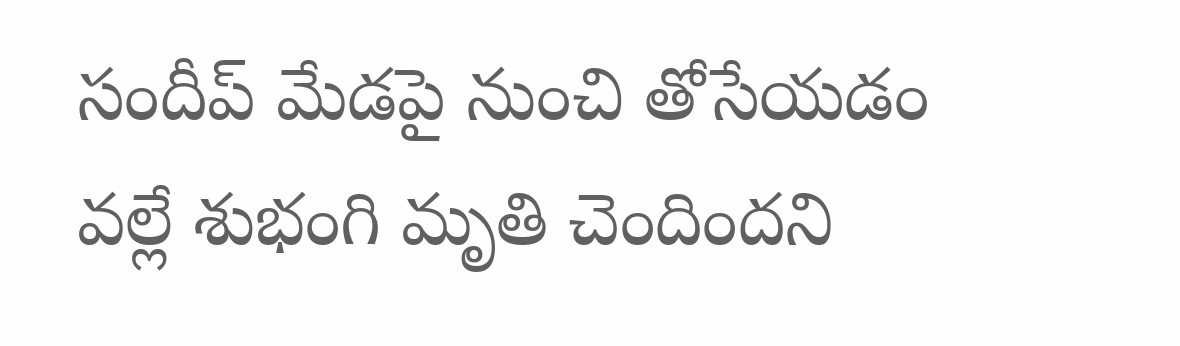సందీప్ మేడపై నుంచి తోసేయడం వల్లే శుభంగి మృతి చెందిందని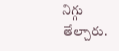నిగ్గు తేల్చారు.